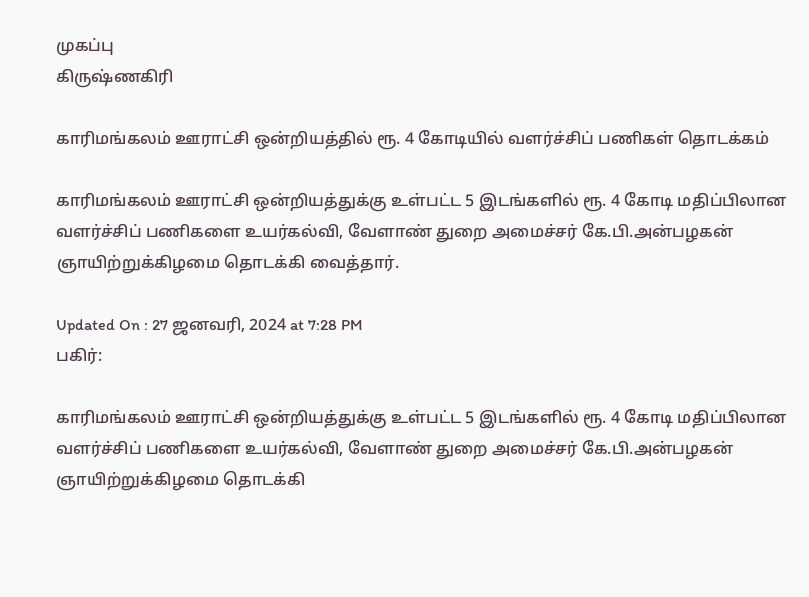முகப்பு
கிருஷ்ணகிரி

காரிமங்கலம் ஊராட்சி ஒன்றியத்தில் ரூ. 4 கோடியில் வளர்ச்சிப் பணிகள் தொடக்கம்

காரிமங்கலம் ஊராட்சி ஒன்றியத்துக்கு உள்பட்ட 5 இடங்களில் ரூ. 4 கோடி மதிப்பிலான வளர்ச்சிப் பணிகளை உயர்கல்வி, வேளாண் துறை அமைச்சர் கே.பி.அன்பழகன் ஞாயிற்றுக்கிழமை தொடக்கி வைத்தார்.

Updated On : 27 ஜனவரி, 2024 at 7:28 PM
பகிர்:

காரிமங்கலம் ஊராட்சி ஒன்றியத்துக்கு உள்பட்ட 5 இடங்களில் ரூ. 4 கோடி மதிப்பிலான வளர்ச்சிப் பணிகளை உயர்கல்வி, வேளாண் துறை அமைச்சர் கே.பி.அன்பழகன் ஞாயிற்றுக்கிழமை தொடக்கி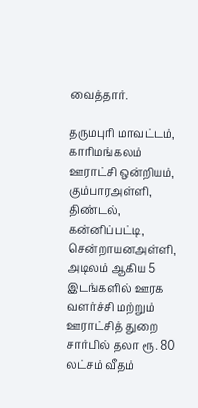வைத்தார்.

தருமபுரி மாவட்டம், காரிமங்கலம் ஊராட்சி ஒன்றியம், கும்பாரஅள்ளி, திண்டல், கன்னிப்பட்டி, சென்றாயனஅள்ளி, அடிலம் ஆகிய 5 இடங்களில் ஊரக வளர்ச்சி மற்றும் ஊராட்சித் துறை சார்பில் தலா ரூ. 80 லட்சம் வீதம்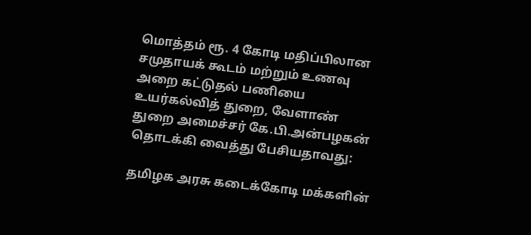மொத்தம் ரூ. 4 கோடி மதிப்பிலான சமுதாயக் கூடம் மற்றும் உணவு அறை கட்டுதல் பணியை உயர்கல்வித் துறை, வேளாண் துறை அமைச்சர் கே.பி.அன்பழகன் தொடக்கி வைத்து பேசியதாவது:

தமிழக அரசு கடைக்கோடி மக்களின்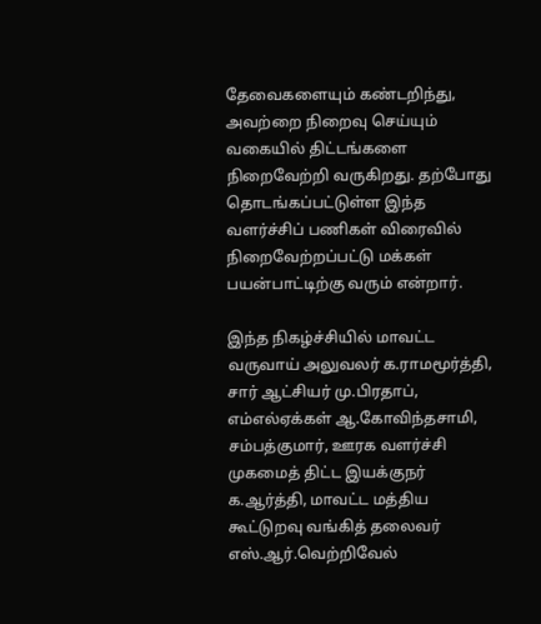தேவைகளையும் கண்டறிந்து, அவற்றை நிறைவு செய்யும் வகையில் திட்டங்களை நிறைவேற்றி வருகிறது. தற்போது தொடங்கப்பட்டுள்ள இந்த வளர்ச்சிப் பணிகள் விரைவில் நிறைவேற்றப்பட்டு மக்கள் பயன்பாட்டிற்கு வரும் என்றார்.

இந்த நிகழ்ச்சியில் மாவட்ட வருவாய் அலுவலர் க.ராமமூர்த்தி, சார் ஆட்சியர் மு.பிரதாப், எம்எல்ஏக்கள் ஆ.கோவிந்தசாமி, சம்பத்குமார், ஊரக வளர்ச்சி முகமைத் திட்ட இயக்குநர் க.ஆர்த்தி, மாவட்ட மத்திய கூட்டுறவு வங்கித் தலைவர் எஸ்.ஆர்.வெற்றிவேல்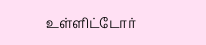உள்ளிட்டோர்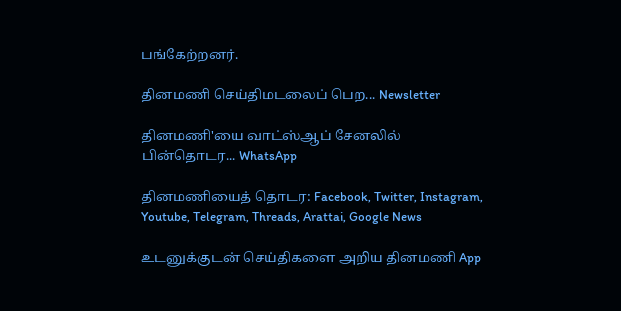பங்கேற்றனர்.

தினமணி செய்திமடலைப் பெற... Newsletter

தினமணி'யை வாட்ஸ்ஆப் சேனலில் பின்தொடர... WhatsApp

தினமணியைத் தொடர: Facebook, Twitter, Instagram, Youtube, Telegram, Threads, Arattai, Google News

உடனுக்குடன் செய்திகளை அறிய தினமணி App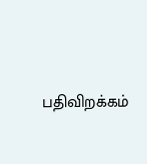பதிவிறக்கம்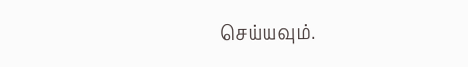செய்யவும்.